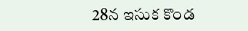28న ఇసుక కొండ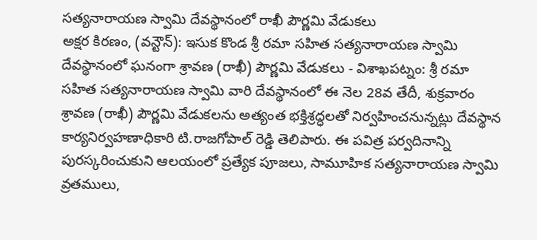సత్యనారాయణ స్వామి దేవస్థానంలో రాఖీ పౌర్ణమి వేడుకలు
అక్షర కిరణం, (వన్టౌన్): ఇసుక కొండ శ్రీ రమా సహిత సత్యనారాయణ స్వామి దేవస్థానంలో ఘనంగా శ్రావణ (రాఖీ) పౌర్ణమి వేడుకలు - విశాఖపట్నం: శ్రీ రమా సహిత సత్యనారాయణ స్వామి వారి దేవస్థానంలో ఈ నెల 28వ తేదీ, శుక్రవారం శ్రావణ (రాఖీ) పౌర్ణమి వేడుకలను అత్యంత భక్తిశ్రద్ధలతో నిర్వహించనున్నట్లు దేవస్థాన కార్యనిర్వహణాధికారి టి.రాజగోపాల్ రెడ్డి తెలిపారు. ఈ పవిత్ర పర్వదినాన్ని పురస్కరించుకుని ఆలయంలో ప్రత్యేక పూజలు, సామూహిక సత్యనారాయణ స్వామి వ్రతములు,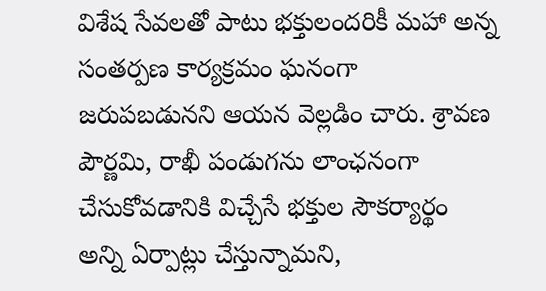విశేష సేవలతో పాటు భక్తులందరికీ మహా అన్న సంతర్పణ కార్యక్రమం ఘనంగా జరుపబడునని ఆయన వెల్లడిం చారు. శ్రావణ పౌర్ణమి, రాఖీ పండుగను లాంఛనంగా చేసుకోవడానికి విచ్చేసే భక్తుల సౌకర్యార్థం అన్ని ఏర్పాట్లు చేస్తున్నామని,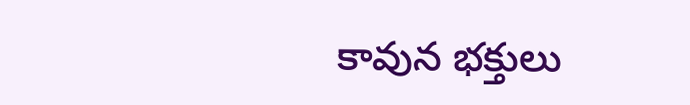కావున భక్తులు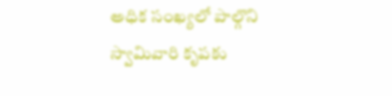అధిక సంఖ్యలో పాల్గొని స్వామివారి కృపకు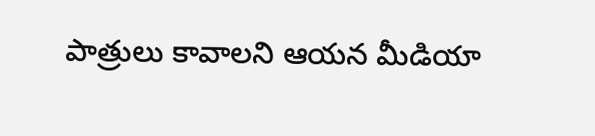పాత్రులు కావాలని ఆయన మీడియా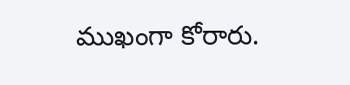ముఖంగా కోరారు.